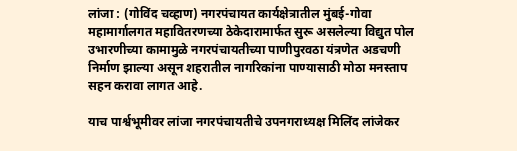लांजा : (गोविंद चव्हाण) नगरपंचायत कार्यक्षेत्रातील मुंबई-गोवा महामार्गालगत महावितरणच्या ठेकेदारामार्फत सुरू असलेल्या विद्युत पोल उभारणीच्या कामामुळे नगरपंचायतीच्या पाणीपुरवठा यंत्रणेत अडचणी निर्माण झाल्या असून शहरातील नागरिकांना पाण्यासाठी मोठा मनस्ताप सहन करावा लागत आहे.

याच पार्श्वभूमीवर लांजा नगरपंचायतीचे उपनगराध्यक्ष मिलिंद लांजेकर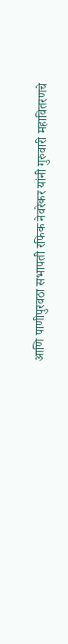आणि पाणीपुरवठा सभापती रफिक नेवरेकर यांनी गुरुवारी महावितरणचे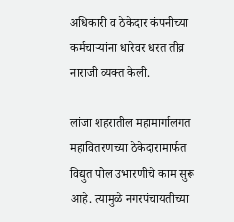अधिकारी व ठेकेदार कंपनीच्या कर्मचाऱ्यांना धारेवर धरत तीव्र नाराजी व्यक्त केली.

लांजा शहरातील महामार्गालगत महावितरणच्या ठेकेदारामार्फत विद्युत पोल उभारणीचे काम सुरू आहे. त्यामुळे नगरपंचायतीच्या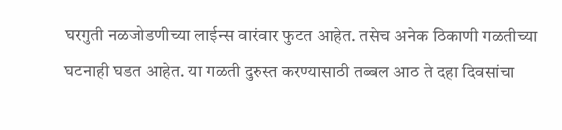घरगुती नळजोडणीच्या लाईन्स वारंवार फुटत आहेत. तसेच अनेक ठिकाणी गळतीच्या घटनाही घडत आहेत. या गळती दुरुस्त करण्यासाठी तब्बल आठ ते दहा दिवसांचा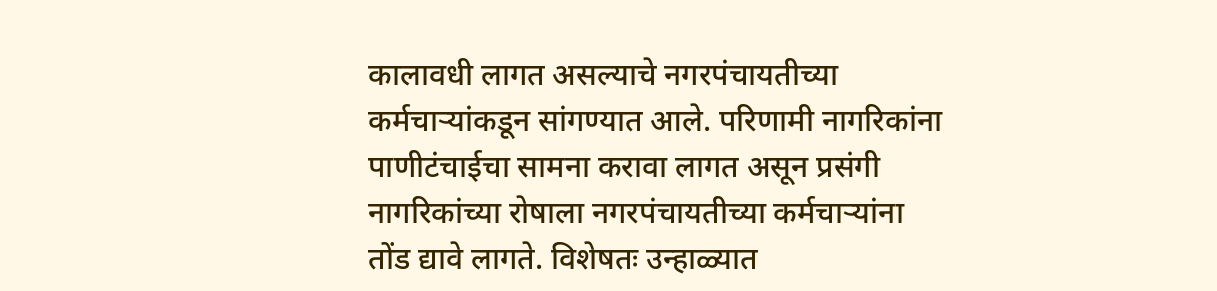कालावधी लागत असल्याचे नगरपंचायतीच्या कर्मचाऱ्यांकडून सांगण्यात आले. परिणामी नागरिकांना पाणीटंचाईचा सामना करावा लागत असून प्रसंगी नागरिकांच्या रोषाला नगरपंचायतीच्या कर्मचाऱ्यांना तोंड द्यावे लागते. विशेषतः उन्हाळ्यात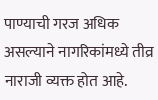पाण्याची गरज अधिक असल्याने नागरिकांमध्ये तीव्र नाराजी व्यक्त होत आहे.